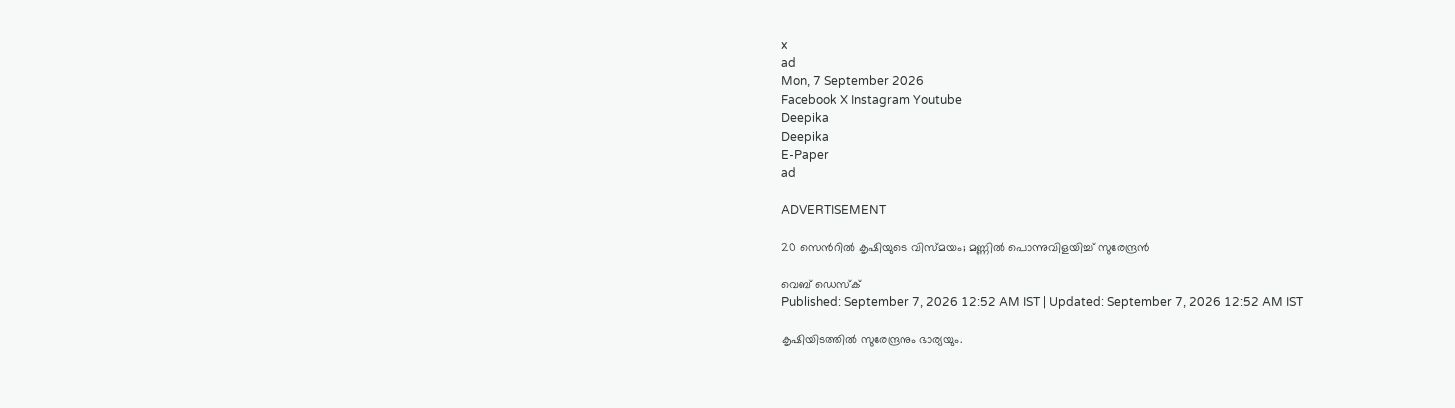x
ad
Mon, 7 September 2026
Facebook X Instagram Youtube
Deepika
Deepika
E-Paper
ad

ADVERTISEMENT

20 സെന്‍റില്‍ കൃഷിയുടെ വിസ്മയം; മണ്ണില്‍ പൊന്നുവിളയിച്ച് സുരേന്ദ്രന്‍

വെബ് ഡെസ്ക്
Published: September 7, 2026 12:52 AM IST | Updated: September 7, 2026 12:52 AM IST

കൃഷിയിടത്തില്‍ സുരേന്ദ്രനും ഭാര്യയും.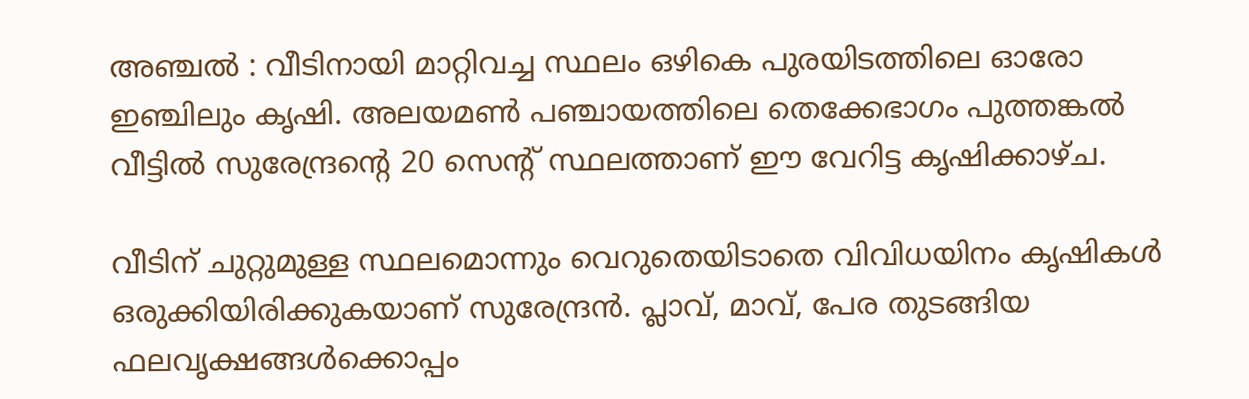അഞ്ചല്‍ : വീടിനായി മാറ്റിവച്ച സ്ഥലം ഒഴികെ പുരയിടത്തിലെ ഓരോ ഇഞ്ചിലും കൃഷി. അലയമണ്‍ പഞ്ചായത്തിലെ തെക്കേഭാഗം പുത്തങ്കല്‍ വീട്ടില്‍ സുരേന്ദ്രന്‍റെ 20 സെന്‍റ് സ്ഥലത്താണ് ഈ വേറിട്ട കൃഷിക്കാഴ്ച.

വീടിന് ചുറ്റുമുള്ള സ്ഥലമൊന്നും വെറുതെയിടാതെ വിവിധയിനം കൃഷികള്‍ ഒരുക്കിയിരിക്കുകയാണ് സുരേന്ദ്രന്‍. പ്ലാവ്, മാവ്, പേര തുടങ്ങിയ ഫലവൃക്ഷങ്ങള്‍ക്കൊപ്പം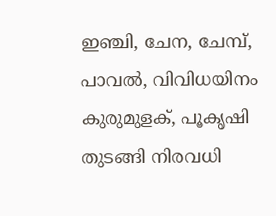ഇഞ്ചി, ചേന, ചേമ്പ്, പാവല്‍, വിവിധയിനം കുരുമുളക്, പൂകൃഷി തുടങ്ങി നിരവധി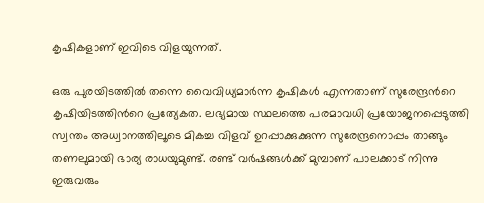കൃഷികളാണ് ഇവിടെ വിളയുന്നത്.

ഒരു പുരയിടത്തില്‍ തന്നെ വൈവിധ്യമാര്‍ന്ന കൃഷികള്‍ എന്നതാണ് സുരേന്ദ്രന്‍റെ കൃഷിയിടത്തിന്‍റെ പ്രത്യേകത. ലഭ്യമായ സ്ഥലത്തെ പരമാവധി പ്രയോജനപ്പെടുത്തി സ്വന്തം അധ്വാനത്തിലൂടെ മികച്ച വിളവ് ഉറപ്പാക്കുക്കുന്ന സുരേന്ദ്രനൊപ്പം താങ്ങും തണലുമായി ഭാര്യ രാധയുമുണ്ട്. രണ്ട് വര്‍ഷങ്ങള്‍ക്ക് മുമ്പാണ് പാലക്കാട് നിന്നു ഇരുവരും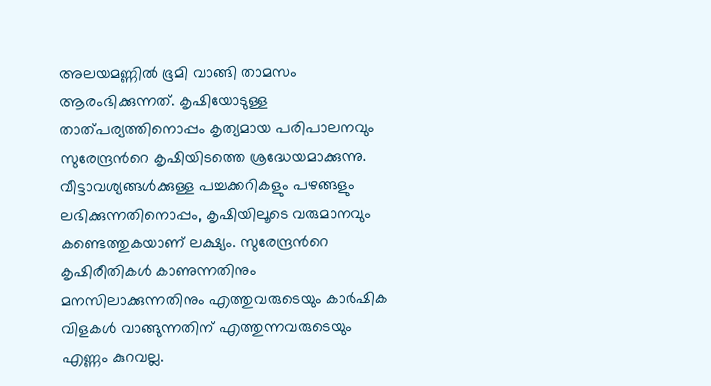അലയമണ്ണില്‍ ഭൂമി വാങ്ങി താമസം ആരംഭിക്കുന്നത്. കൃഷിയോടുള്ള താത്പര്യത്തിനൊപ്പം കൃത്യമായ പരിപാലനവും സുരേന്ദ്രന്‍റെ കൃഷിയിടത്തെ ശ്രദ്ധേയമാക്കുന്നു. വീട്ടാവശ്യങ്ങള്‍ക്കുള്ള പച്ചക്കറികളും പഴങ്ങളും ലഭിക്കുന്നതിനൊപ്പം, കൃഷിയിലൂടെ വരുമാനവും കണ്ടെത്തുകയാണ് ലക്ഷ്യം. സുരേന്ദ്രന്‍റെ കൃഷിരീതികള്‍ കാണുന്നതിനും മനസിലാക്കുന്നതിനും എത്തുവരുടെയും കാര്‍ഷിക വിളകള്‍ വാങ്ങുന്നതിന് എത്തുന്നവരുടെയും എണ്ണം കുറവല്ല.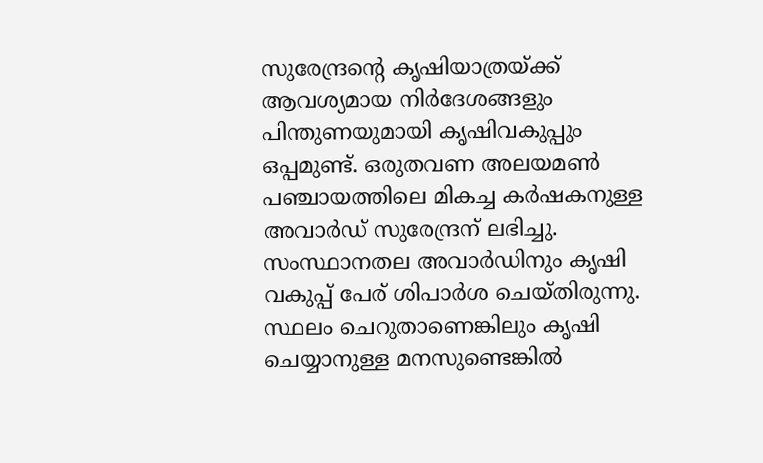സുരേന്ദ്രന്‍റെ കൃഷിയാത്രയ്ക്ക് ആവശ്യമായ നിര്‍ദേശങ്ങളും പിന്തുണയുമായി കൃഷിവകുപ്പും ഒപ്പമുണ്ട്. ഒരുതവണ അലയമണ്‍ പഞ്ചായത്തിലെ മികച്ച കര്‍ഷകനുള്ള അവാര്‍ഡ് സുരേന്ദ്രന് ലഭിച്ചു. സംസ്ഥാനതല അവാര്‍ഡിനും കൃഷി വകുപ്പ് പേര് ശിപാര്‍ശ ചെയ്തിരുന്നു. സ്ഥലം ചെറുതാണെങ്കിലും കൃഷി ചെയ്യാനുള്ള മനസുണ്ടെങ്കില്‍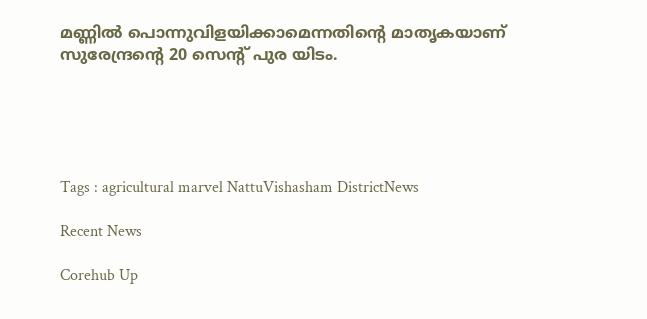മണ്ണില്‍ പൊന്നുവിളയിക്കാമെന്നതിന്‍റെ മാതൃകയാണ് സുരേന്ദ്രന്‍റെ 20 സെന്‍റ് പുര യിടം.





Tags : agricultural marvel NattuVishasham DistrictNews

Recent News

Corehub Up